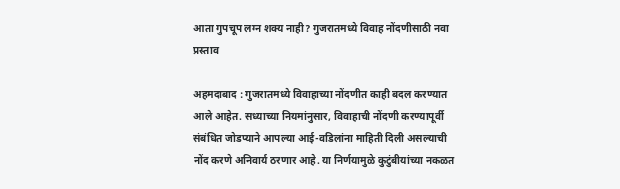आता गुपचूप लग्न शक्य नाही? गुजरातमध्ये विवाह नोंदणीसाठी नवा प्रस्ताव

अहमदाबाद : गुजरातमध्ये विवाहाच्या नोंदणीत काही बदल करण्यात आले आहेत. सध्याच्या नियमांनुसार, विवाहाची नोंदणी करण्यापूर्वी संबंधित जोडप्याने आपल्या आई-वडिलांना माहिती दिली असल्याची नोंद करणे अनिवार्य ठरणार आहे. या निर्णयामुळे कुटुंबीयांच्या नकळत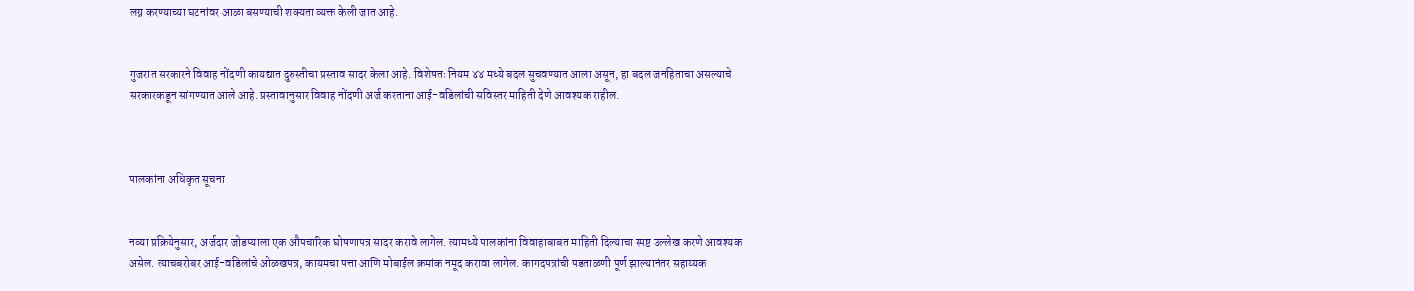लग्न करण्याच्या घटनांवर आळा बसण्याची शक्यता व्यक्त केली जात आहे.


गुजरात सरकारने विवाह नोंदणी कायद्यात दुरुस्तीचा प्रस्ताव सादर केला आहे. विशेषतः नियम ४४ मध्ये बदल सुचवण्यात आला असून, हा बदल जनहिताचा असल्याचे सरकारकडून सांगण्यात आले आहे. प्रस्तावानुसार विवाह नोंदणी अर्ज करताना आई-वडिलांची सविस्तर माहिती देणे आवश्यक राहील.



पालकांना अधिकृत सूचना


नव्या प्रक्रियेनुसार, अर्जदार जोडप्याला एक औपचारिक घोषणापत्र सादर करावे लागेल. त्यामध्ये पालकांना विवाहाबाबत माहिती दिल्याचा स्पष्ट उल्लेख करणे आवश्यक असेल. त्याचबरोबर आई-वडिलांचे ओळखपत्र, कायमचा पत्ता आणि मोबाईल क्रमांक नमूद करावा लागेल. कागदपत्रांची पडताळणी पूर्ण झाल्यानंतर सहाय्यक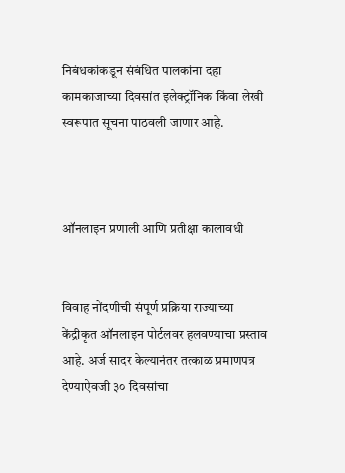निबंधकांकडून संबंधित पालकांना दहा कामकाजाच्या दिवसांत इलेक्ट्रॉनिक किंवा लेखी स्वरूपात सूचना पाठवली जाणार आहे.



ऑनलाइन प्रणाली आणि प्रतीक्षा कालावधी


विवाह नोंदणीची संपूर्ण प्रक्रिया राज्याच्या केंद्रीकृत ऑनलाइन पोर्टलवर हलवण्याचा प्रस्ताव आहे. अर्ज सादर केल्यानंतर तत्काळ प्रमाणपत्र देण्याऐवजी ३० दिवसांचा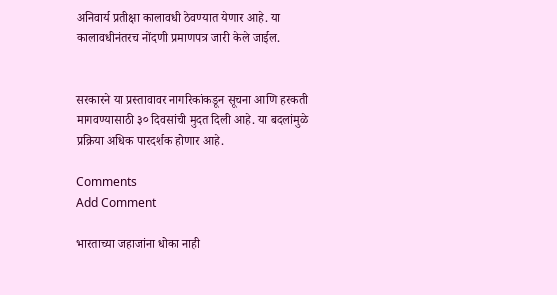अनिवार्य प्रतीक्षा कालावधी ठेवण्यात येणार आहे. या कालावधीनंतरच नोंदणी प्रमाणपत्र जारी केले जाईल.


सरकारने या प्रस्तावावर नागरिकांकडून सूचना आणि हरकती मागवण्यासाठी ३० दिवसांची मुदत दिली आहे. या बदलांमुळे प्रक्रिया अधिक पारदर्शक होणार आहे.

Comments
Add Comment

भारताच्या जहाजांना धोका नाही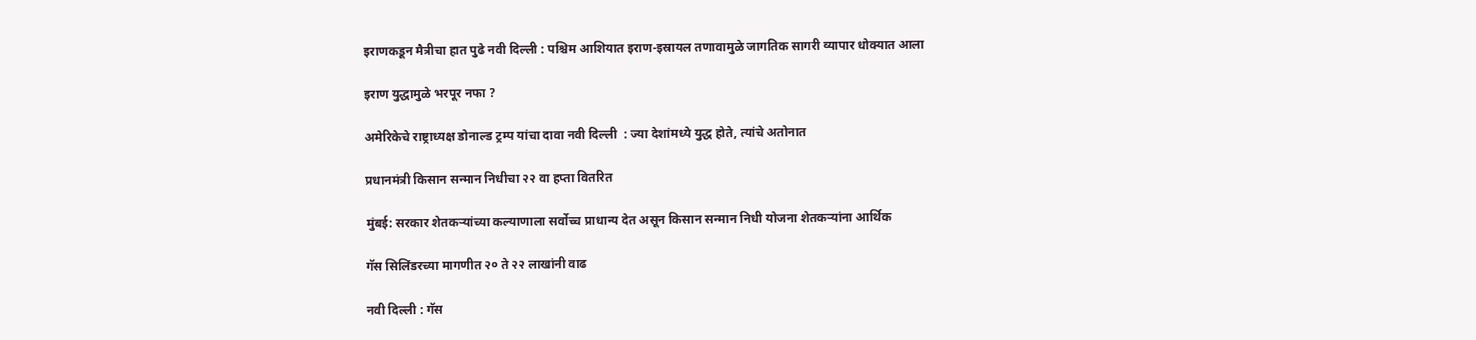इराणकडून मैत्रीचा हात पुढे नवी दिल्ली : पश्चिम आशियात इराण-इस्रायल तणावामुळे जागतिक सागरी व्यापार धोक्यात आला

इराण युद्धामुळे भरपूर नफा ?

अमेरिकेचे राष्ट्राध्यक्ष डोनाल्ड ट्रम्प यांचा दावा नवी दिल्ली  : ज्या देशांमध्ये युद्ध होते, त्यांचे अतोनात

प्रधानमंत्री किसान सन्मान निधीचा २२ वा हप्ता वितरित

मुंबई: सरकार शेतकऱ्यांच्या कल्याणाला सर्वोच्च प्राधान्य देत असून किसान सन्मान निधी योजना शेतकऱ्यांना आर्थिक

गॅस सिलिंडरच्या मागणीत २० ते २२ लाखांनी वाढ

नवी दिल्ली : गॅस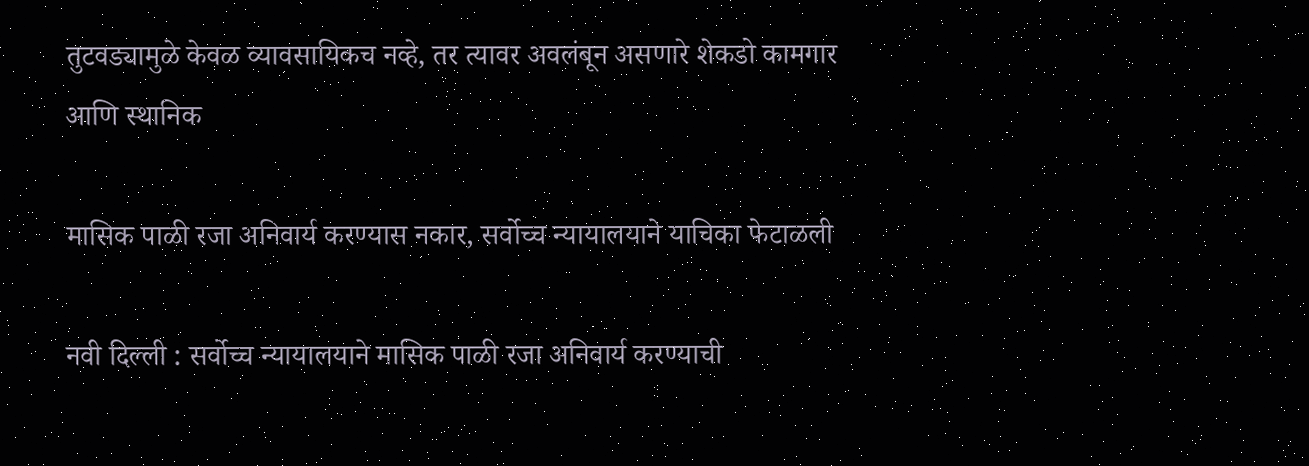तुटवड्यामुळे केवळ व्यावसायिकच नव्हे, तर त्यावर अवलंबून असणारे शेकडो कामगार आणि स्थानिक

मासिक पाळी रजा अनिवार्य करण्यास नकार, सर्वोच्च न्यायालयाने याचिका फेटाळली

नवी दिल्ली : सर्वोच्च न्यायालयाने मासिक पाळी रजा अनिवार्य करण्याची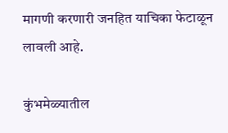मागणी करणारी जनहित याचिका फेटाळून लावली आहे.

कुंभमेळ्यातील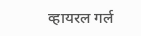व्हायरल गर्ल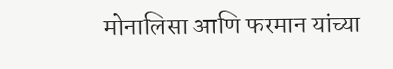मोनालिसा आणि फरमान यांच्या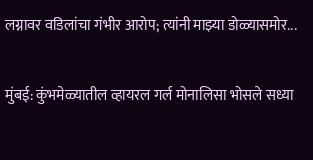लग्नावर वडिलांचा गंभीर आरोप; त्यांनी माझ्या डोळ्यासमोर...

मुंबई: कुंभमेळ्यातील व्हायरल गर्ल मोनालिसा भोसले सध्या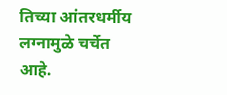तिच्या आंतरधर्मीय लग्नामुळे चर्चेत आहे.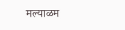मल्याळम